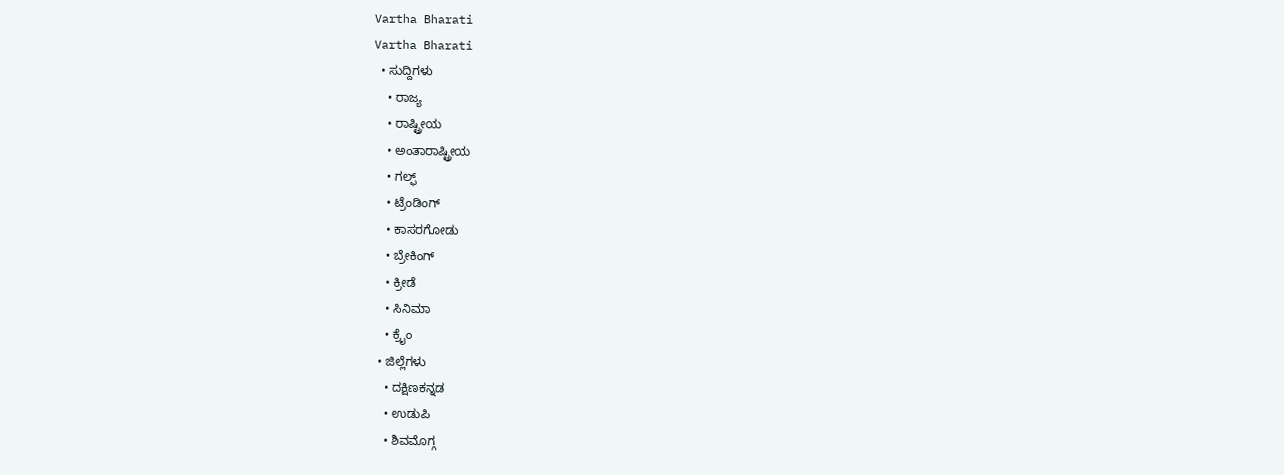Vartha Bharati
Vartha Bharati
  • ಸುದ್ದಿಗಳು
    • ರಾಜ್ಯ
    • ರಾಷ್ಟ್ರೀಯ
    • ಅಂತಾರಾಷ್ಟ್ರೀಯ
    • ಗಲ್ಫ್
    • ಟ್ರೆಂಡಿಂಗ್
    • ಕಾಸರಗೋಡು
    • ಬ್ರೇಕಿಂಗ್
    • ಕ್ರೀಡೆ
    • ಸಿನಿಮಾ
    • ಕ್ರೈಂ
  • ಜಿಲ್ಲೆಗಳು
    • ದಕ್ಷಿಣಕನ್ನಡ
    • ಉಡುಪಿ
    • ಶಿವಮೊಗ್ಗ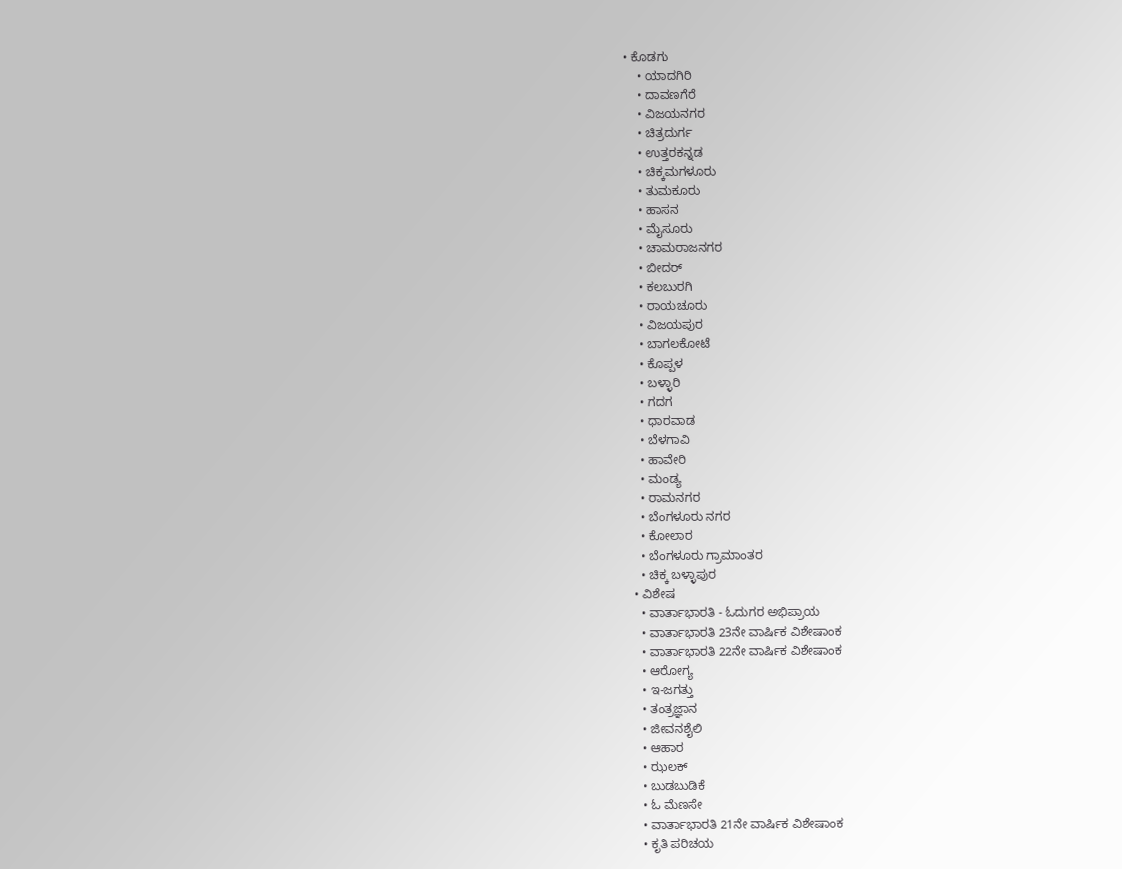• ಕೊಡಗು
    • ಯಾದಗಿರಿ
    • ದಾವಣಗೆರೆ
    • ವಿಜಯನಗರ
    • ಚಿತ್ರದುರ್ಗ
    • ಉತ್ತರಕನ್ನಡ
    • ಚಿಕ್ಕಮಗಳೂರು
    • ತುಮಕೂರು
    • ಹಾಸನ
    • ಮೈಸೂರು
    • ಚಾಮರಾಜನಗರ
    • ಬೀದರ್‌
    • ಕಲಬುರಗಿ
    • ರಾಯಚೂರು
    • ವಿಜಯಪುರ
    • ಬಾಗಲಕೋಟೆ
    • ಕೊಪ್ಪಳ
    • ಬಳ್ಳಾರಿ
    • ಗದಗ
    • ಧಾರವಾಡ‌
    • ಬೆಳಗಾವಿ
    • ಹಾವೇರಿ
    • ಮಂಡ್ಯ
    • ರಾಮನಗರ
    • ಬೆಂಗಳೂರು ನಗರ
    • ಕೋಲಾರ
    • ಬೆಂಗಳೂರು ಗ್ರಾಮಾಂತರ
    • ಚಿಕ್ಕ ಬಳ್ಳಾಪುರ
  • ವಿಶೇಷ
    • ವಾರ್ತಾಭಾರತಿ - ಓದುಗರ ಅಭಿಪ್ರಾಯ
    • ವಾರ್ತಾಭಾರತಿ 23ನೇ ವಾರ್ಷಿಕ ವಿಶೇಷಾಂಕ
    • ವಾರ್ತಾಭಾರತಿ 22ನೇ ವಾರ್ಷಿಕ ವಿಶೇಷಾಂಕ
    • ಆರೋಗ್ಯ
    • ಇ-ಜಗತ್ತು
    • ತಂತ್ರಜ್ಞಾನ
    • ಜೀವನಶೈಲಿ
    • ಆಹಾರ
    • ಝಲಕ್
    • ಬುಡಬುಡಿಕೆ
    • ಓ ಮೆಣಸೇ
    • ವಾರ್ತಾಭಾರತಿ 21ನೇ ವಾರ್ಷಿಕ ವಿಶೇಷಾಂಕ
    • ಕೃತಿ ಪರಿಚಯ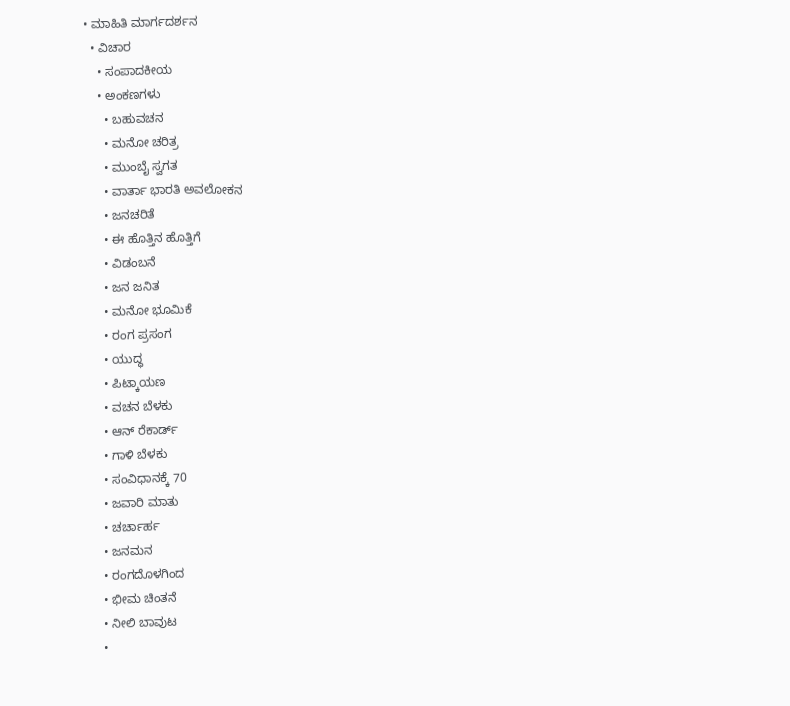• ಮಾಹಿತಿ ಮಾರ್ಗದರ್ಶನ
  • ವಿಚಾರ
    • ಸಂಪಾದಕೀಯ
    • ಅಂಕಣಗಳು
      • ಬಹುವಚನ
      • ಮನೋ ಚರಿತ್ರ
      • ಮುಂಬೈ ಸ್ವಗತ
      • ವಾರ್ತಾ ಭಾರತಿ ಅವಲೋಕನ
      • ಜನಚರಿತೆ
      • ಈ ಹೊತ್ತಿನ ಹೊತ್ತಿಗೆ
      • ವಿಡಂಬನೆ
      • ಜನ ಜನಿತ
      • ಮನೋ ಭೂಮಿಕೆ
      • ರಂಗ ಪ್ರಸಂಗ
      • ಯುದ್ಧ
      • ಪಿಟ್ಕಾಯಣ
      • ವಚನ ಬೆಳಕು
      • ಆನ್ ರೆಕಾರ್ಡ್
      • ಗಾಳಿ ಬೆಳಕು
      • ಸಂವಿಧಾನಕ್ಕೆ 70
      • ಜವಾರಿ ಮಾತು
      • ಚರ್ಚಾರ್ಹ
      • ಜನಮನ
      • ರಂಗದೊಳಗಿಂದ
      • ಭೀಮ ಚಿಂತನೆ
      • ನೀಲಿ ಬಾವುಟ
      •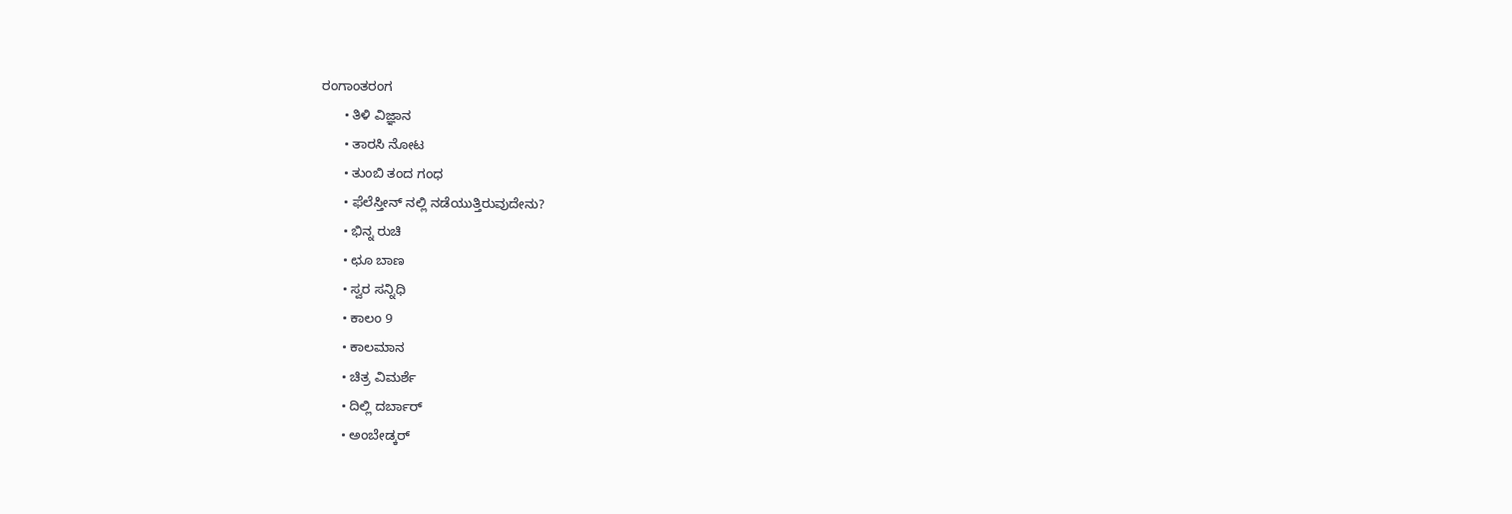ರಂಗಾಂತರಂಗ
      • ತಿಳಿ ವಿಜ್ಞಾನ
      • ತಾರಸಿ ನೋಟ
      • ತುಂಬಿ ತಂದ ಗಂಧ
      • ಫೆಲೆಸ್ತೀನ್ ‌ನಲ್ಲಿ ನಡೆಯುತ್ತಿರುವುದೇನು?
      • ಭಿನ್ನ ರುಚಿ
      • ಛೂ ಬಾಣ
      • ಸ್ವರ ಸನ್ನಿಧಿ
      • ಕಾಲಂ 9
      • ಕಾಲಮಾನ
      • ಚಿತ್ರ ವಿಮರ್ಶೆ
      • ದಿಲ್ಲಿ ದರ್ಬಾರ್
      • ಅಂಬೇಡ್ಕರ್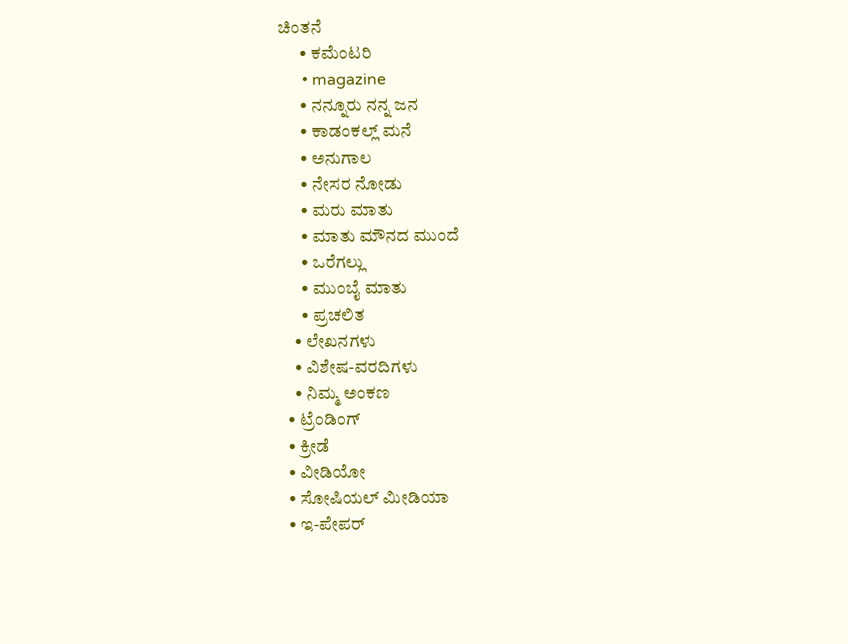ಚಿಂತನೆ
      • ಕಮೆಂಟರಿ
      • magazine
      • ನನ್ನೂರು ನನ್ನ ಜನ
      • ಕಾಡಂಕಲ್ಲ್ ಮನೆ
      • ಅನುಗಾಲ
      • ನೇಸರ ನೋಡು
      • ಮರು ಮಾತು
      • ಮಾತು ಮೌನದ ಮುಂದೆ
      • ಒರೆಗಲ್ಲು
      • ಮುಂಬೈ ಮಾತು
      • ಪ್ರಚಲಿತ
    • ಲೇಖನಗಳು
    • ವಿಶೇಷ-ವರದಿಗಳು
    • ನಿಮ್ಮ ಅಂಕಣ
  • ಟ್ರೆಂಡಿಂಗ್
  • ಕ್ರೀಡೆ
  • ವೀಡಿಯೋ
  • ಸೋಷಿಯಲ್ ಮೀಡಿಯಾ
  • ಇ-ಪೇಪರ್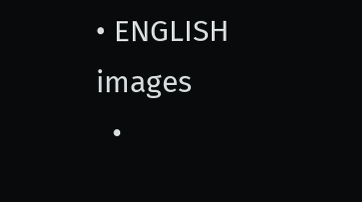• ENGLISH
images
  •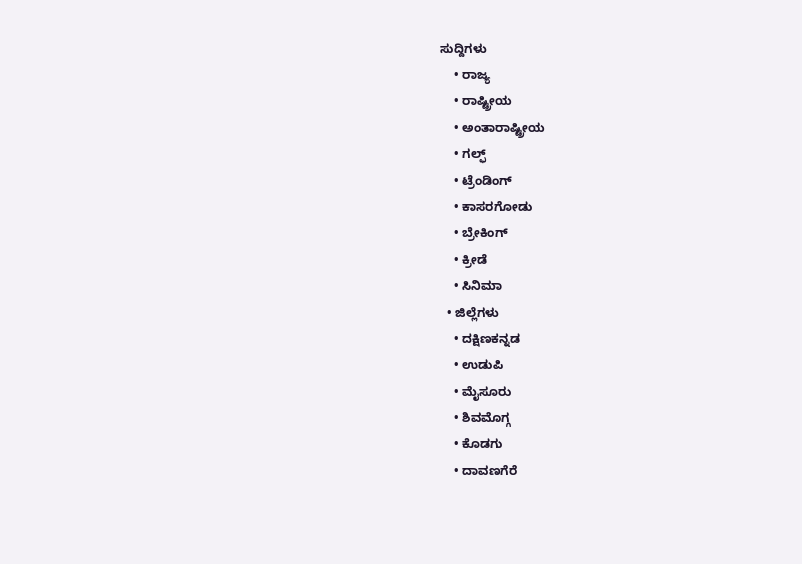ಸುದ್ದಿಗಳು
    • ರಾಜ್ಯ
    • ರಾಷ್ಟ್ರೀಯ
    • ಅಂತಾರಾಷ್ಟ್ರೀಯ
    • ಗಲ್ಫ್
    • ಟ್ರೆಂಡಿಂಗ್
    • ಕಾಸರಗೋಡು
    • ಬ್ರೇಕಿಂಗ್
    • ಕ್ರೀಡೆ
    • ಸಿನಿಮಾ
  • ಜಿಲ್ಲೆಗಳು
    • ದಕ್ಷಿಣಕನ್ನಡ
    • ಉಡುಪಿ
    • ಮೈಸೂರು
    • ಶಿವಮೊಗ್ಗ
    • ಕೊಡಗು
    • ದಾವಣಗೆರೆ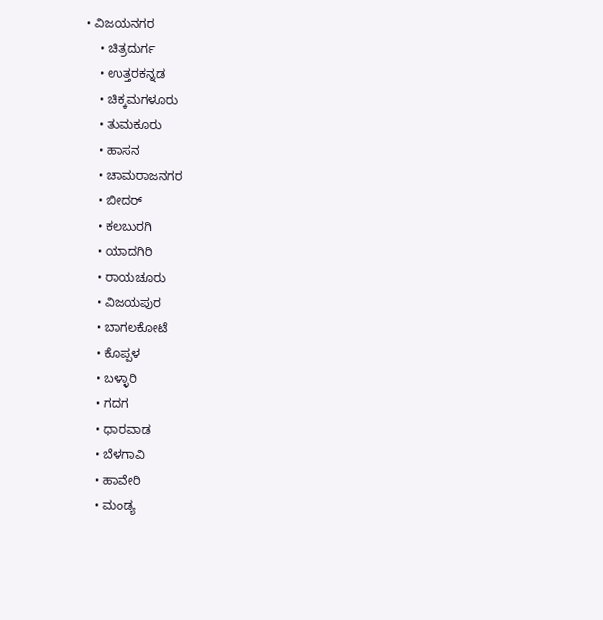• ವಿಜಯನಗರ
    • ಚಿತ್ರದುರ್ಗ
    • ಉತ್ತರಕನ್ನಡ
    • ಚಿಕ್ಕಮಗಳೂರು
    • ತುಮಕೂರು
    • ಹಾಸನ
    • ಚಾಮರಾಜನಗರ
    • ಬೀದರ್‌
    • ಕಲಬುರಗಿ
    • ಯಾದಗಿರಿ
    • ರಾಯಚೂರು
    • ವಿಜಯಪುರ
    • ಬಾಗಲಕೋಟೆ
    • ಕೊಪ್ಪಳ
    • ಬಳ್ಳಾರಿ
    • ಗದಗ
    • ಧಾರವಾಡ
    • ಬೆಳಗಾವಿ
    • ಹಾವೇರಿ
    • ಮಂಡ್ಯ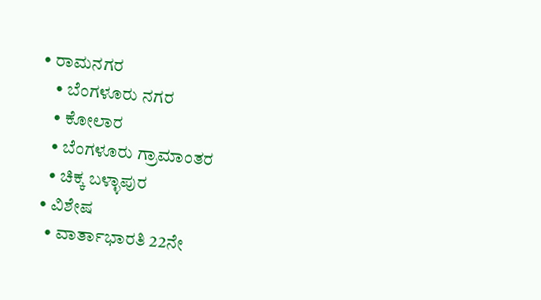• ರಾಮನಗರ
    • ಬೆಂಗಳೂರು ನಗರ
    • ಕೋಲಾರ
    • ಬೆಂಗಳೂರು ಗ್ರಾಮಾಂತರ
    • ಚಿಕ್ಕ ಬಳ್ಳಾಪುರ
  • ವಿಶೇಷ
    • ವಾರ್ತಾಭಾರತಿ 22ನೇ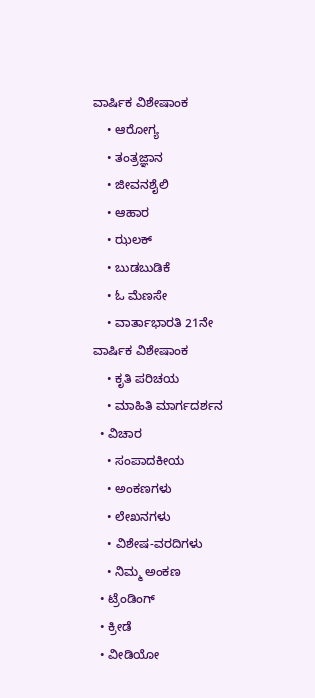ವಾರ್ಷಿಕ ವಿಶೇಷಾಂಕ
    • ಆರೋಗ್ಯ
    • ತಂತ್ರಜ್ಞಾನ
    • ಜೀವನಶೈಲಿ
    • ಆಹಾರ
    • ಝಲಕ್
    • ಬುಡಬುಡಿಕೆ
    • ಓ ಮೆಣಸೇ
    • ವಾರ್ತಾಭಾರತಿ 21ನೇ ವಾರ್ಷಿಕ ವಿಶೇಷಾಂಕ
    • ಕೃತಿ ಪರಿಚಯ
    • ಮಾಹಿತಿ ಮಾರ್ಗದರ್ಶನ
  • ವಿಚಾರ
    • ಸಂಪಾದಕೀಯ
    • ಅಂಕಣಗಳು
    • ಲೇಖನಗಳು
    • ವಿಶೇಷ-ವರದಿಗಳು
    • ನಿಮ್ಮ ಅಂಕಣ
  • ಟ್ರೆಂಡಿಂಗ್
  • ಕ್ರೀಡೆ
  • ವೀಡಿಯೋ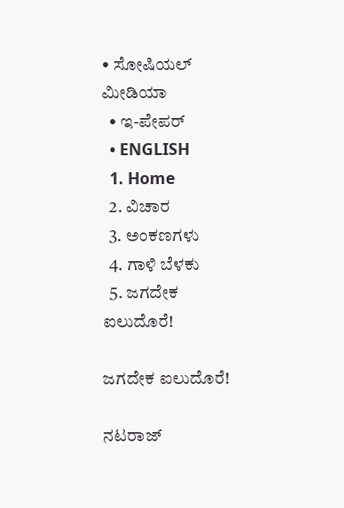• ಸೋಷಿಯಲ್ ಮೀಡಿಯಾ
  • ಇ-ಪೇಪರ್
  • ENGLISH
  1. Home
  2. ವಿಚಾರ
  3. ಅಂಕಣಗಳು
  4. ಗಾಳಿ ಬೆಳಕು
  5. ಜಗದೇಕ ಐಲುದೊರೆ!

ಜಗದೇಕ ಐಲುದೊರೆ!

ನಟರಾಜ್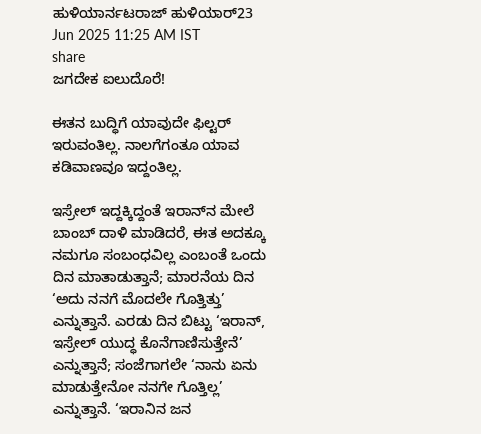ಹುಳಿಯಾರ್ನಟರಾಜ್ ಹುಳಿಯಾರ್23 Jun 2025 11:25 AM IST
share
ಜಗದೇಕ ಐಲುದೊರೆ!

ಈತನ ಬುದ್ಧಿಗೆ ಯಾವುದೇ ಫಿಲ್ಟರ್ ಇರುವಂತಿಲ್ಲ. ನಾಲಗೆಗಂತೂ ಯಾವ ಕಡಿವಾಣವೂ ಇದ್ದಂತಿಲ್ಲ.

ಇಸ್ರೇಲ್ ಇದ್ದಕ್ಕಿದ್ದಂತೆ ಇರಾನ್‌ನ ಮೇಲೆ ಬಾಂಬ್ ದಾಳಿ ಮಾಡಿದರೆ, ಈತ ಅದಕ್ಕೂ ನಮಗೂ ಸಂಬಂಧವಿಲ್ಲ ಎಂಬಂತೆ ಒಂದು ದಿನ ಮಾತಾಡುತ್ತಾನೆ; ಮಾರನೆಯ ದಿನ ‘ಅದು ನನಗೆ ಮೊದಲೇ ಗೊತ್ತಿತ್ತು’ ಎನ್ನುತ್ತಾನೆ. ಎರಡು ದಿನ ಬಿಟ್ಟು ‘ಇರಾನ್, ಇಸ್ರೇಲ್ ಯುದ್ಧ ಕೊನೆಗಾಣಿಸುತ್ತೇನೆ’ ಎನ್ನುತ್ತಾನೆ; ಸಂಜೆಗಾಗಲೇ ‘ನಾನು ಏನು ಮಾಡುತ್ತೇನೋ ನನಗೇ ಗೊತ್ತಿಲ್ಲ’ ಎನ್ನುತ್ತಾನೆ. ‘ಇರಾನಿನ ಜನ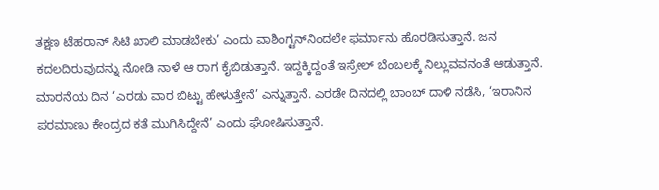ತಕ್ಷಣ ಟೆಹರಾನ್ ಸಿಟಿ ಖಾಲಿ ಮಾಡಬೇಕು’ ಎಂದು ವಾಶಿಂಗ್ಟನ್‌ನಿಂದಲೇ ಫರ್ಮಾನು ಹೊರಡಿಸುತ್ತಾನೆ. ಜನ ಕದಲದಿರುವುದನ್ನು ನೋಡಿ ನಾಳೆ ಆ ರಾಗ ಕೈಬಿಡುತ್ತಾನೆ. ಇದ್ದಕ್ಕಿದ್ದಂತೆ ಇಸ್ರೇಲ್ ಬೆಂಬಲಕ್ಕೆ ನಿಲ್ಲುವವನಂತೆ ಆಡುತ್ತಾನೆ. ಮಾರನೆಯ ದಿನ ‘ಎರಡು ವಾರ ಬಿಟ್ಟು ಹೇಳುತ್ತೇನೆ’ ಎನ್ನುತ್ತಾನೆ. ಎರಡೇ ದಿನದಲ್ಲಿ ಬಾಂಬ್ ದಾಳಿ ನಡೆಸಿ, ‘ಇರಾನಿನ ಪರಮಾಣು ಕೇಂದ್ರದ ಕತೆ ಮುಗಿಸಿದ್ದೇನೆ’ ಎಂದು ಘೋಷಿಸುತ್ತಾನೆ.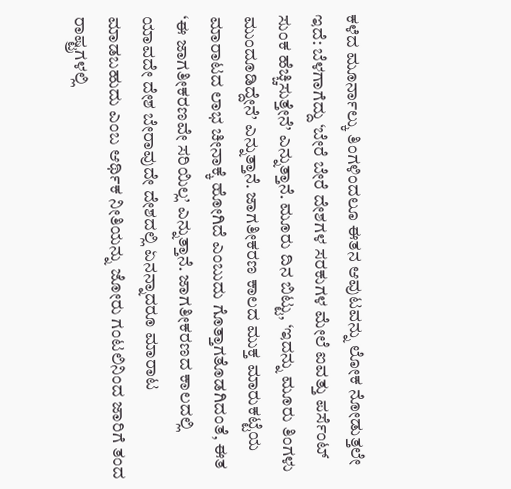ಕಳೆದ ಮೂರ್ನಾಲ್ಕು ತಿಂಗಳಿಂದಲೂ ಈತನ ಆವುಟವನ್ನು ಲೋಕ ನೋಡುತ್ತಲೇ ಇದೆ: ಬೆಳಗಾಗೆದ್ದು ‘ಬೇರೆ ಬೇರೆ ದೇಶಗಳ ಸರಕುಗಳ ಮೇಲೆ ಐವತ್ತು ಪರ್ಸೆಂಟ್ ಸುಂಕ ಹೆಚ್ಚಿಸುತ್ತೇನೆ’ ಎನ್ನುತ್ತಾನೆ. ಮೂರು ದಿನ ಬಿಟ್ಟು, ‘ಇದನ್ನು ಮೂರು ತಿಂಗಳು ಮುಂದೂಡಿದ್ದೇನೆ’ ಎನ್ನುತ್ತಾನೆ. ಜಾಗತೀಕರಣ ಕಾಲದ ಮುಕ್ತ ಮಾರುಕಟ್ಟೆಯ ಮಾರಾಟದ ಲಾಭ ಚೀನಾಕ್ಕೆ ಹೋಗಿದೆ ಎಂಬುದು ಗೊತ್ತಾಗತೊಡಗಿದಂತೆ, ಈತ ‘ಈ ಜಾಗತೀಕರಣವೇ ಸರಿಯಿಲ್ಲ’ ಎನ್ನುತ್ತಾನೆ. ಜಾಗತೀಕರಣದ ಕಾಲದಲ್ಲಿ ಯಾವದೇ ದೇಶ ಬೇರಾವುದೇ ದೇಶದಲ್ಲಿ ಏನನ್ನಾದರೂ ಮಾರಾಟ ಮಾಡಬಹುದು ಎಂಬ ಆರ್ಥಿಕ ನೀತಿಯನ್ನು ಜೋರು ಗಂಟಲಿನಿಂದ ಜಾರಿಗೆ ತಂದ ರಾಷ್ಟ್ರಗಳಲ್ಲಿ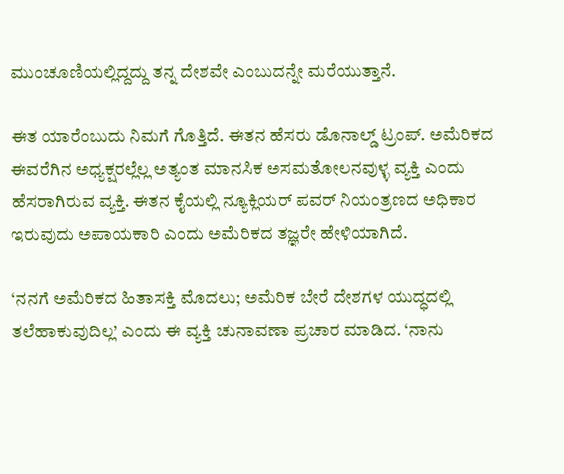ಮುಂಚೂಣಿಯಲ್ಲಿದ್ದದ್ದು ತನ್ನ ದೇಶವೇ ಎಂಬುದನ್ನೇ ಮರೆಯುತ್ತಾನೆ.

ಈತ ಯಾರೆಂಬುದು ನಿಮಗೆ ಗೊತ್ತಿದೆ. ಈತನ ಹೆಸರು ಡೊನಾಲ್ಡ್ ಟ್ರಂಪ್. ಅಮೆರಿಕದ ಈವರೆಗಿನ ಅಧ್ಯಕ್ಷರಲ್ಲೆಲ್ಲ ಅತ್ಯಂತ ಮಾನಸಿಕ ಅಸಮತೋಲನವುಳ್ಳ ವ್ಯಕ್ತಿ ಎಂದು ಹೆಸರಾಗಿರುವ ವ್ಯಕ್ತಿ. ಈತನ ಕೈಯಲ್ಲಿ ನ್ಯೂಕ್ಲಿಯರ್ ಪವರ್ ನಿಯಂತ್ರಣದ ಅಧಿಕಾರ ಇರುವುದು ಅಪಾಯಕಾರಿ ಎಂದು ಅಮೆರಿಕದ ತಜ್ಞರೇ ಹೇಳಿಯಾಗಿದೆ.

‘ನನಗೆ ಅಮೆರಿಕದ ಹಿತಾಸಕ್ತಿ ಮೊದಲು; ಅಮೆರಿಕ ಬೇರೆ ದೇಶಗಳ ಯುದ್ಧದಲ್ಲಿ ತಲೆಹಾಕುವುದಿಲ್ಲ’ ಎಂದು ಈ ವ್ಯಕ್ತಿ ಚುನಾವಣಾ ಪ್ರಚಾರ ಮಾಡಿದ. ‘ನಾನು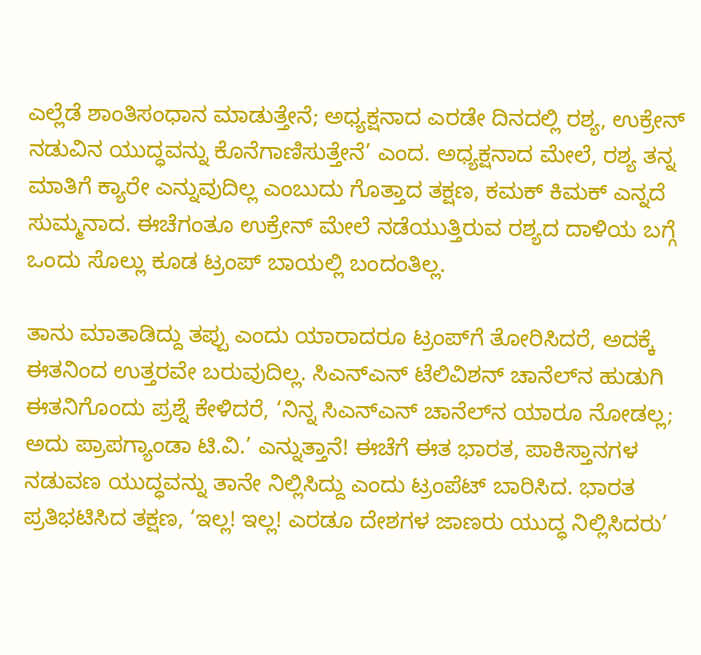ಎಲ್ಲೆಡೆ ಶಾಂತಿಸಂಧಾನ ಮಾಡುತ್ತೇನೆ; ಅಧ್ಯಕ್ಷನಾದ ಎರಡೇ ದಿನದಲ್ಲಿ ರಶ್ಯ, ಉಕ್ರೇನ್ ನಡುವಿನ ಯುದ್ಧವನ್ನು ಕೊನೆಗಾಣಿಸುತ್ತೇನೆ’ ಎಂದ. ಅಧ್ಯಕ್ಷನಾದ ಮೇಲೆ, ರಶ್ಯ ತನ್ನ ಮಾತಿಗೆ ಕ್ಯಾರೇ ಎನ್ನುವುದಿಲ್ಲ ಎಂಬುದು ಗೊತ್ತಾದ ತಕ್ಷಣ, ಕಮಕ್ ಕಿಮಕ್ ಎನ್ನದೆ ಸುಮ್ಮನಾದ. ಈಚೆಗಂತೂ ಉಕ್ರೇನ್ ಮೇಲೆ ನಡೆಯುತ್ತಿರುವ ರಶ್ಯದ ದಾಳಿಯ ಬಗ್ಗೆ ಒಂದು ಸೊಲ್ಲು ಕೂಡ ಟ್ರಂಪ್ ಬಾಯಲ್ಲಿ ಬಂದಂತಿಲ್ಲ.

ತಾನು ಮಾತಾಡಿದ್ದು ತಪ್ಪು ಎಂದು ಯಾರಾದರೂ ಟ್ರಂಪ್‌ಗೆ ತೋರಿಸಿದರೆ, ಅದಕ್ಕೆ ಈತನಿಂದ ಉತ್ತರವೇ ಬರುವುದಿಲ್ಲ. ಸಿಎನ್‌ಎನ್ ಟೆಲಿವಿಶನ್ ಚಾನೆಲ್‌ನ ಹುಡುಗಿ ಈತನಿಗೊಂದು ಪ್ರಶ್ನೆ ಕೇಳಿದರೆ, ‘ನಿನ್ನ ಸಿಎನ್‌ಎನ್ ಚಾನೆಲ್‌ನ ಯಾರೂ ನೋಡಲ್ಲ; ಅದು ಪ್ರಾಪಗ್ಯಾಂಡಾ ಟಿ.ವಿ.’ ಎನ್ನುತ್ತಾನೆ! ಈಚೆಗೆ ಈತ ಭಾರತ, ಪಾಕಿಸ್ತಾನಗಳ ನಡುವಣ ಯುದ್ಧವನ್ನು ತಾನೇ ನಿಲ್ಲಿಸಿದ್ದು ಎಂದು ಟ್ರಂಪೆಟ್ ಬಾರಿಸಿದ. ಭಾರತ ಪ್ರತಿಭಟಿಸಿದ ತಕ್ಷಣ, ‘ಇಲ್ಲ! ಇಲ್ಲ! ಎರಡೂ ದೇಶಗಳ ಜಾಣರು ಯುದ್ಧ ನಿಲ್ಲಿಸಿದರು’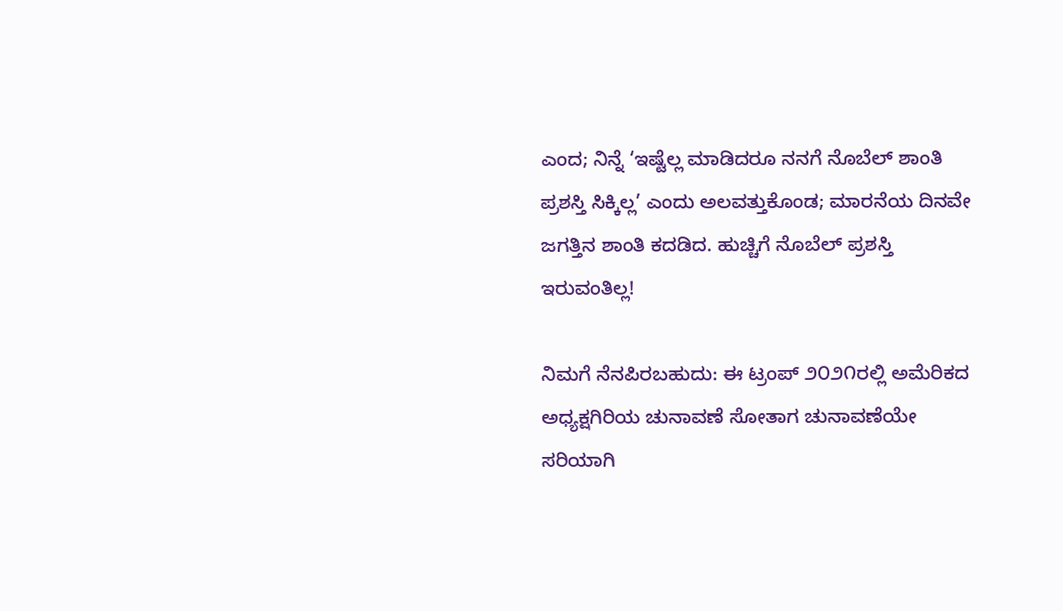ಎಂದ; ನಿನ್ನೆ ‘ಇಷ್ಟೆಲ್ಲ ಮಾಡಿದರೂ ನನಗೆ ನೊಬೆಲ್ ಶಾಂತಿ ಪ್ರಶಸ್ತಿ ಸಿಕ್ಕಿಲ್ಲ’ ಎಂದು ಅಲವತ್ತುಕೊಂಡ; ಮಾರನೆಯ ದಿನವೇ ಜಗತ್ತಿನ ಶಾಂತಿ ಕದಡಿದ. ಹುಚ್ಚಿಗೆ ನೊಬೆಲ್ ಪ್ರಶಸ್ತಿ ಇರುವಂತಿಲ್ಲ!

ನಿಮಗೆ ನೆನಪಿರಬಹುದು: ಈ ಟ್ರಂಪ್ ೨೦೨೧ರಲ್ಲಿ ಅಮೆರಿಕದ ಅಧ್ಯಕ್ಷಗಿರಿಯ ಚುನಾವಣೆ ಸೋತಾಗ ಚುನಾವಣೆಯೇ ಸರಿಯಾಗಿ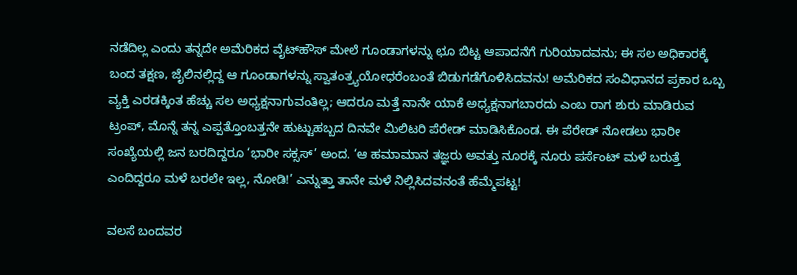ನಡೆದಿಲ್ಲ ಎಂದು ತನ್ನದೇ ಅಮೆರಿಕದ ವೈಟ್‌ಹೌಸ್ ಮೇಲೆ ಗೂಂಡಾಗಳನ್ನು ಛೂ ಬಿಟ್ಟ ಆಪಾದನೆಗೆ ಗುರಿಯಾದವನು; ಈ ಸಲ ಅಧಿಕಾರಕ್ಕೆ ಬಂದ ತಕ್ಷಣ, ಜೈಲಿನಲ್ಲಿದ್ದ ಆ ಗೂಂಡಾಗಳನ್ನು ಸ್ವಾತಂತ್ರ್ಯಯೋಧರೆಂಬಂತೆ ಬಿಡುಗಡೆಗೊಳಿಸಿದವನು! ಅಮೆರಿಕದ ಸಂವಿಧಾನದ ಪ್ರಕಾರ ಒಬ್ಬ ವ್ಯಕ್ತಿ ಎರಡಕ್ಕಿಂತ ಹೆಚ್ಚು ಸಲ ಅಧ್ಯಕ್ಷನಾಗುವಂತಿಲ್ಲ; ಆದರೂ ಮತ್ತೆ ನಾನೇ ಯಾಕೆ ಅಧ್ಯಕ್ಷನಾಗಬಾರದು ಎಂಬ ರಾಗ ಶುರು ಮಾಡಿರುವ ಟ್ರಂಪ್, ಮೊನ್ನೆ ತನ್ನ ಎಪ್ಪತ್ತೊಂಬತ್ತನೇ ಹುಟ್ಟುಹಬ್ಬದ ದಿನವೇ ಮಿಲಿಟರಿ ಪೆರೇಡ್ ಮಾಡಿಸಿಕೊಂಡ. ಈ ಪೆರೇಡ್ ನೋಡಲು ಭಾರೀ ಸಂಖ್ಯೆಯಲ್ಲಿ ಜನ ಬರದಿದ್ದರೂ ‘ಭಾರೀ ಸಕ್ಸಸ್’ ಅಂದ. ‘ಆ ಹಮಾಮಾನ ತಜ್ಞರು ಅವತ್ತು ನೂರಕ್ಕೆ ನೂರು ಪರ್ಸೆಂಟ್ ಮಳೆ ಬರುತ್ತೆ ಎಂದಿದ್ದರೂ ಮಳೆ ಬರಲೇ ಇಲ್ಲ, ನೋಡಿ!’ ಎನ್ನುತ್ತಾ ತಾನೇ ಮಳೆ ನಿಲ್ಲಿಸಿದವನಂತೆ ಹೆಮ್ಮೆಪಟ್ಟ!

ವಲಸೆ ಬಂದವರ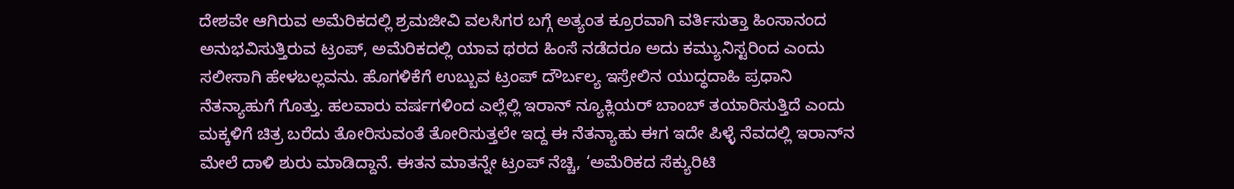ದೇಶವೇ ಆಗಿರುವ ಅಮೆರಿಕದಲ್ಲಿ ಶ್ರಮಜೀವಿ ವಲಸಿಗರ ಬಗ್ಗೆ ಅತ್ಯಂತ ಕ್ರೂರವಾಗಿ ವರ್ತಿಸುತ್ತಾ ಹಿಂಸಾನಂದ ಅನುಭವಿಸುತ್ತಿರುವ ಟ್ರಂಪ್, ಅಮೆರಿಕದಲ್ಲಿ ಯಾವ ಥರದ ಹಿಂಸೆ ನಡೆದರೂ ಅದು ಕಮ್ಯುನಿಸ್ಟರಿಂದ ಎಂದು ಸಲೀಸಾಗಿ ಹೇಳಬಲ್ಲವನು. ಹೊಗಳಿಕೆಗೆ ಉಬ್ಬುವ ಟ್ರಂಪ್ ದೌರ್ಬಲ್ಯ ಇಸ್ರೇಲಿನ ಯುದ್ಧದಾಹಿ ಪ್ರಧಾನಿ ನೆತನ್ಯಾಹುಗೆ ಗೊತ್ತು. ಹಲವಾರು ವರ್ಷಗಳಿಂದ ಎಲ್ಲೆಲ್ಲಿ ಇರಾನ್ ನ್ಯೂಕ್ಲಿಯರ್ ಬಾಂಬ್ ತಯಾರಿಸುತ್ತಿದೆ ಎಂದು ಮಕ್ಕಳಿಗೆ ಚಿತ್ರ ಬರೆದು ತೋರಿಸುವಂತೆ ತೋರಿಸುತ್ತಲೇ ಇದ್ದ ಈ ನೆತನ್ಯಾಹು ಈಗ ಇದೇ ಪಿಳ್ಳೆ ನೆವದಲ್ಲಿ ಇರಾನ್‌ನ ಮೇಲೆ ದಾಳಿ ಶುರು ಮಾಡಿದ್ದಾನೆ. ಈತನ ಮಾತನ್ನೇ ಟ್ರಂಪ್ ನೆಚ್ಚಿ, ‘ಅಮೆರಿಕದ ಸೆಕ್ಯುರಿಟಿ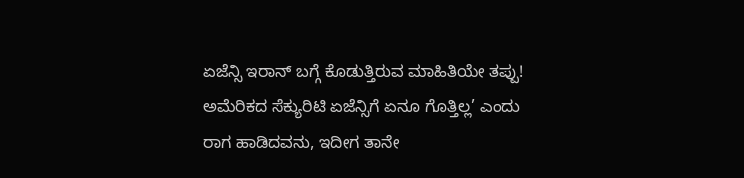ಏಜೆನ್ಸಿ ಇರಾನ್ ಬಗ್ಗೆ ಕೊಡುತ್ತಿರುವ ಮಾಹಿತಿಯೇ ತಪ್ಪು! ಅಮೆರಿಕದ ಸೆಕ್ಯುರಿಟಿ ಏಜೆನ್ಸಿಗೆ ಏನೂ ಗೊತ್ತಿಲ್ಲ’ ಎಂದು ರಾಗ ಹಾಡಿದವನು, ಇದೀಗ ತಾನೇ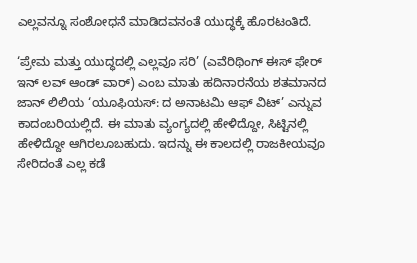ಎಲ್ಲವನ್ನೂ ಸಂಶೋಧನೆ ಮಾಡಿದವನಂತೆ ಯುದ್ಧಕ್ಕೆ ಹೊರಟಂತಿದೆ.

‘ಪ್ರೇಮ ಮತ್ತು ಯುದ್ಧದಲ್ಲಿ ಎಲ್ಲವೂ ಸರಿ’ (ಎವೆರಿಥಿಂಗ್ ಈಸ್ ಫೇರ್ ಇನ್ ಲವ್ ಆಂಡ್ ವಾರ್) ಎಂಬ ಮಾತು ಹದಿನಾರನೆಯ ಶತಮಾನದ ಜಾನ್ ಲಿಲಿಯ ‘ಯೂಫಿಯಸ್: ದ ಅನಾಟಮಿ ಆಫ್ ವಿಟ್’ ಎನ್ನುವ ಕಾದಂಬರಿಯಲ್ಲಿದೆ. ಈ ಮಾತು ವ್ಯಂಗ್ಯದಲ್ಲಿ ಹೇಳಿದ್ದೋ, ಸಿಟ್ಟಿನಲ್ಲಿ ಹೇಳಿದ್ದೋ ಆಗಿರಲೂಬಹುದು. ಇದನ್ನು ಈ ಕಾಲದಲ್ಲಿ ರಾಜಕೀಯವೂ ಸೇರಿದಂತೆ ಎಲ್ಲ ಕಡೆ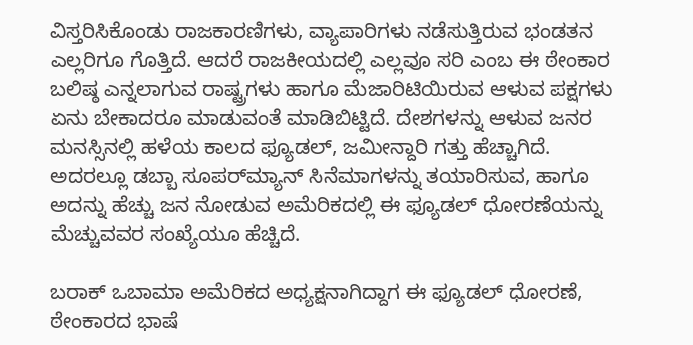ವಿಸ್ತರಿಸಿಕೊಂಡು ರಾಜಕಾರಣಿಗಳು, ವ್ಯಾಪಾರಿಗಳು ನಡೆಸುತ್ತಿರುವ ಭಂಡತನ ಎಲ್ಲರಿಗೂ ಗೊತ್ತಿದೆ. ಆದರೆ ರಾಜಕೀಯದಲ್ಲಿ ಎಲ್ಲವೂ ಸರಿ ಎಂಬ ಈ ಠೇಂಕಾರ ಬಲಿಷ್ಠ ಎನ್ನಲಾಗುವ ರಾಷ್ಟ್ರಗಳು ಹಾಗೂ ಮೆಜಾರಿಟಿಯಿರುವ ಆಳುವ ಪಕ್ಷಗಳು ಏನು ಬೇಕಾದರೂ ಮಾಡುವಂತೆ ಮಾಡಿಬಿಟ್ಟಿದೆ. ದೇಶಗಳನ್ನು ಆಳುವ ಜನರ ಮನಸ್ಸಿನಲ್ಲಿ ಹಳೆಯ ಕಾಲದ ಫ್ಯೂಡಲ್, ಜಮೀನ್ದಾರಿ ಗತ್ತು ಹೆಚ್ಚಾಗಿದೆ. ಅದರಲ್ಲೂ ಡಬ್ಬಾ ಸೂಪರ್‌ಮ್ಯಾನ್ ಸಿನೆಮಾಗಳನ್ನು ತಯಾರಿಸುವ, ಹಾಗೂ ಅದನ್ನು ಹೆಚ್ಚು ಜನ ನೋಡುವ ಅಮೆರಿಕದಲ್ಲಿ ಈ ಫ್ಯೂಡಲ್ ಧೋರಣೆಯನ್ನು ಮೆಚ್ಚುವವರ ಸಂಖ್ಯೆಯೂ ಹೆಚ್ಚಿದೆ.

ಬರಾಕ್ ಒಬಾಮಾ ಅಮೆರಿಕದ ಅಧ್ಯಕ್ಷನಾಗಿದ್ದಾಗ ಈ ಫ್ಯೂಡಲ್ ಧೋರಣೆ, ಠೇಂಕಾರದ ಭಾಷೆ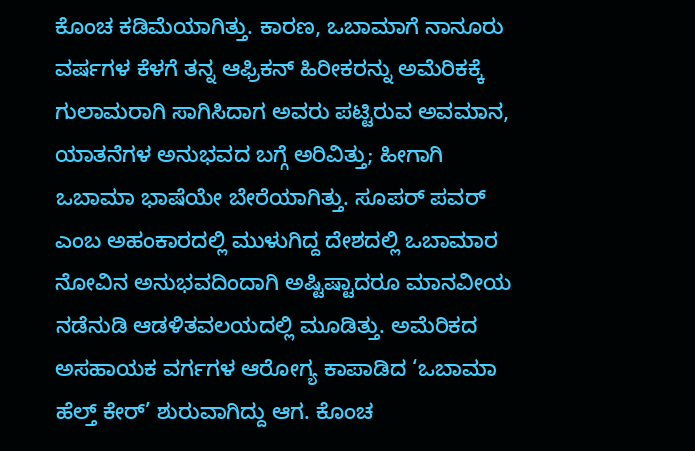ಕೊಂಚ ಕಡಿಮೆಯಾಗಿತ್ತು. ಕಾರಣ, ಒಬಾಮಾಗೆ ನಾನೂರು ವರ್ಷಗಳ ಕೆಳಗೆ ತನ್ನ ಆಫ್ರಿಕನ್ ಹಿರೀಕರನ್ನು ಅಮೆರಿಕಕ್ಕೆ ಗುಲಾಮರಾಗಿ ಸಾಗಿಸಿದಾಗ ಅವರು ಪಟ್ಟಿರುವ ಅವಮಾನ, ಯಾತನೆಗಳ ಅನುಭವದ ಬಗ್ಗೆ ಅರಿವಿತ್ತು; ಹೀಗಾಗಿ ಒಬಾಮಾ ಭಾಷೆಯೇ ಬೇರೆಯಾಗಿತ್ತು. ಸೂಪರ್ ಪವರ್ ಎಂಬ ಅಹಂಕಾರದಲ್ಲಿ ಮುಳುಗಿದ್ದ ದೇಶದಲ್ಲಿ ಒಬಾಮಾರ ನೋವಿನ ಅನುಭವದಿಂದಾಗಿ ಅಷ್ಟಿಷ್ಟಾದರೂ ಮಾನವೀಯ ನಡೆನುಡಿ ಆಡಳಿತವಲಯದಲ್ಲಿ ಮೂಡಿತ್ತು. ಅಮೆರಿಕದ ಅಸಹಾಯಕ ವರ್ಗಗಳ ಆರೋಗ್ಯ ಕಾಪಾಡಿದ ‘ಒಬಾಮಾ ಹೆಲ್ತ್ ಕೇರ್’ ಶುರುವಾಗಿದ್ದು ಆಗ. ಕೊಂಚ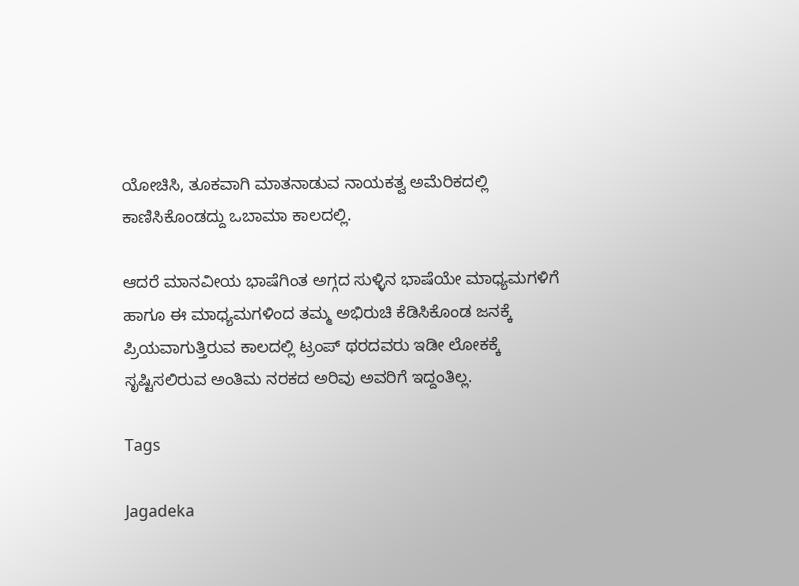ಯೋಚಿಸಿ, ತೂಕವಾಗಿ ಮಾತನಾಡುವ ನಾಯಕತ್ವ ಅಮೆರಿಕದಲ್ಲಿ ಕಾಣಿಸಿಕೊಂಡದ್ದು ಒಬಾಮಾ ಕಾಲದಲ್ಲಿ.

ಆದರೆ ಮಾನವೀಯ ಭಾಷೆಗಿಂತ ಅಗ್ಗದ ಸುಳ್ಳಿನ ಭಾಷೆಯೇ ಮಾಧ್ಯಮಗಳಿಗೆ ಹಾಗೂ ಈ ಮಾಧ್ಯಮಗಳಿಂದ ತಮ್ಮ ಅಭಿರುಚಿ ಕೆಡಿಸಿಕೊಂಡ ಜನಕ್ಕೆ ಪ್ರಿಯವಾಗುತ್ತಿರುವ ಕಾಲದಲ್ಲಿ ಟ್ರಂಪ್ ಥರದವರು ಇಡೀ ಲೋಕಕ್ಕೆ ಸೃಷ್ಟಿಸಲಿರುವ ಅಂತಿಮ ನರಕದ ಅರಿವು ಅವರಿಗೆ ಇದ್ದಂತಿಲ್ಲ.

Tags

Jagadeka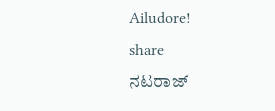Ailudore!
share
ನಟರಾಜ್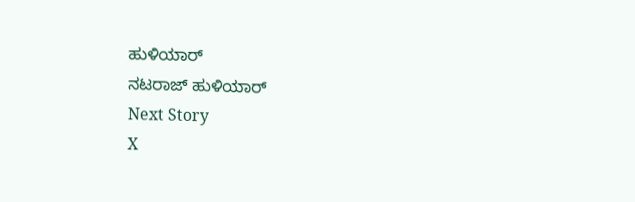ಹುಳಿಯಾರ್
ನಟರಾಜ್ ಹುಳಿಯಾರ್
Next Story
X